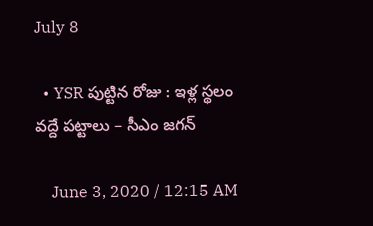July 8

  • YSR పుట్టిన రోజు : ఇళ్ల స్థలం వద్దే పట్టాలు – సీఎం జగన్

    June 3, 2020 / 12:15 AM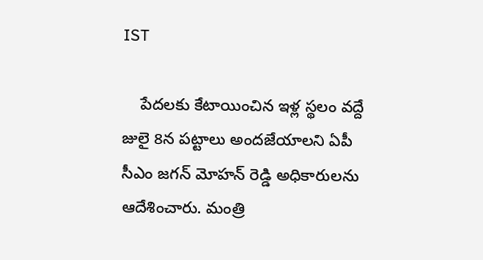IST

    పేదలకు కేటాయించిన ఇళ్ల స్థలం వద్దే జులై 8న పట్టాలు అందజేయాలని ఏపీ సీఎం జగన్‌ మోహన్‌ రెడ్డి అధికారులను ఆదేశించారు. మంత్రి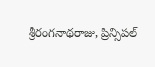శ్రీరంగనాథరాజు, ప్రిన్సిపల్‌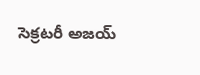సెక్రటరీ అజయ్‌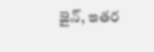జైన్‌, ఇతర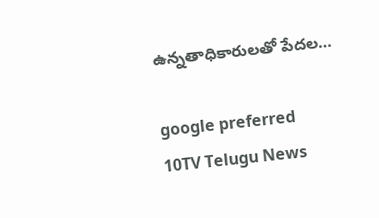ఉన్నతాధికారులతో పేదల…

google preferred
10TV Telugu News